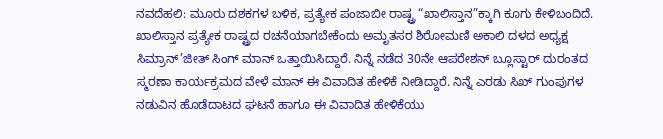ನವದೆಹಲಿ: ಮೂರು ದಶಕಗಳ ಬಳಿಕ, ಪ್ರತ್ಯೇಕ ಪಂಜಾಬೀ ರಾಷ್ಟ್ರ “ಖಾಲಿಸ್ತಾನ”ಕ್ಕಾಗಿ ಕೂಗು ಕೇಳಿಬಂದಿದೆ. ಖಾಲಿಸ್ತಾನ ಪ್ರತ್ಯೇಕ ರಾಷ್ಟ್ರದ ರಚನೆಯಾಗಬೇಕೆಂದು ಅಮೃತಸರ ಶಿರೋಮಣಿ ಅಕಾಲಿ ದಳದ ಅಧ್ಯಕ್ಷ ಸಿಮ್ರಾನ್’ಜೀತ್ ಸಿಂಗ್ ಮಾನ್ ಒತ್ತಾಯಿಸಿದ್ದಾರೆ. ನಿನ್ನೆ ನಡೆದ 30ನೇ ಆಪರೇಶನ್ ಬ್ಲೂಸ್ಟಾರ್ ದುರಂತದ ಸ್ಮರಣಾ ಕಾರ್ಯಕ್ರಮದ ವೇಳೆ ಮಾನ್ ಈ ವಿವಾದಿತ ಹೇಳಿಕೆ ನೀಡಿದ್ದಾರೆ. ನಿನ್ನೆ ಎರಡು ಸಿಖ್ ಗುಂಪುಗಳ ನಡುವಿನ ಹೊಡೆದಾಟದ ಘಟನೆ ಹಾಗೂ ಈ ವಿವಾದಿತ ಹೇಳಿಕೆಯು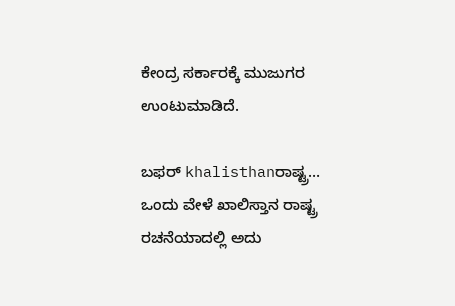ಕೇಂದ್ರ ಸರ್ಕಾರಕ್ಕೆ ಮುಜುಗರ ಉಂಟುಮಾಡಿದೆ.

ಬಫರ್ khalisthanರಾಷ್ಟ್ರ…
ಒಂದು ವೇಳೆ ಖಾಲಿಸ್ತಾನ ರಾಷ್ಟ್ರ ರಚನೆಯಾದಲ್ಲಿ ಅದು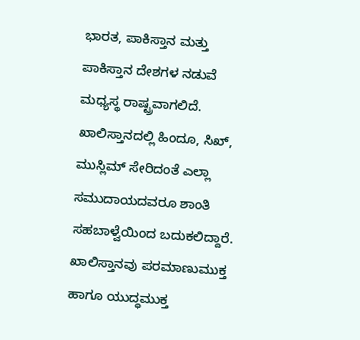ಭಾರತ, ಪಾಕಿಸ್ತಾನ ಮತ್ತು ಪಾಕಿಸ್ತಾನ ದೇಶಗಳ ನಡುವೆ ಮಧ್ಯಸ್ಥ ರಾಷ್ಟ್ರವಾಗಲಿದೆ. ಖಾಲಿಸ್ತಾನದಲ್ಲಿ ಹಿಂದೂ, ಸಿಖ್, ಮುಸ್ಲಿಮ್ ಸೇರಿದಂತೆ ಎಲ್ಲಾ ಸಮುದಾಯದವರೂ ಶಾಂತಿ ಸಹಬಾಳ್ವೆಯಿಂದ ಬದುಕಲಿದ್ದಾರೆ. ಖಾಲಿಸ್ತಾನವು ಪರಮಾಣುಮುಕ್ತ ಹಾಗೂ ಯುದ್ಧಮುಕ್ತ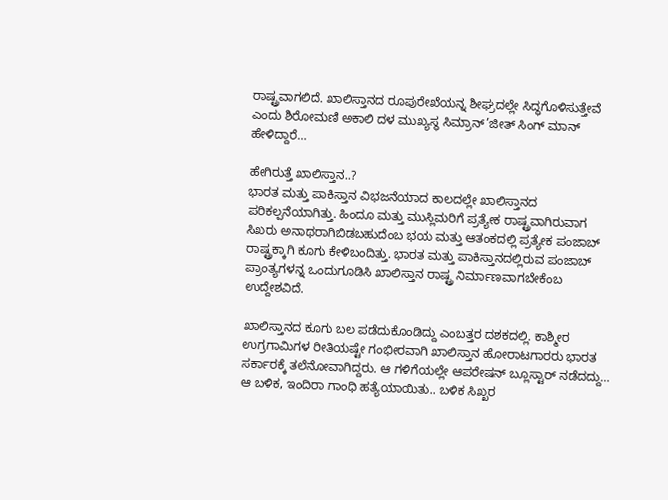ರಾಷ್ಟ್ರವಾಗಲಿದೆ. ಖಾಲಿಸ್ತಾನದ ರೂಪುರೇಖೆಯನ್ನ ಶೀಘ್ರದಲ್ಲೇ ಸಿದ್ಧಗೊಳಿಸುತ್ತೇವೆ ಎಂದು ಶಿರೋಮಣಿ ಅಕಾಲಿ ದಳ ಮುಖ್ಯಸ್ಥ ಸಿಮ್ರಾನ್’ಜೀತ್ ಸಿಂಗ್ ಮಾನ್ ಹೇಳಿದ್ದಾರೆ…

ಹೇಗಿರುತ್ತೆ ಖಾಲಿಸ್ತಾನ..?
ಭಾರತ ಮತ್ತು ಪಾಕಿಸ್ತಾನ ವಿಭಜನೆಯಾದ ಕಾಲದಲ್ಲೇ ಖಾಲಿಸ್ತಾನದ ಪರಿಕಲ್ಪನೆಯಾಗಿತ್ತು. ಹಿಂದೂ ಮತ್ತು ಮುಸ್ಲಿಮರಿಗೆ ಪ್ರತ್ಯೇಕ ರಾಷ್ಟ್ರವಾಗಿರುವಾಗ ಸಿಖರು ಅನಾಥರಾಗಿಬಿಡಬಹುದೆಂಬ ಭಯ ಮತ್ತು ಆತಂಕದಲ್ಲಿ ಪ್ರತ್ಯೇಕ ಪಂಜಾಬ್ ರಾಷ್ಟ್ರಕ್ಕಾಗಿ ಕೂಗು ಕೇಳಿಬಂದಿತ್ತು. ಭಾರತ ಮತ್ತು ಪಾಕಿಸ್ತಾನದಲ್ಲಿರುವ ಪಂಜಾಬ್ ಪ್ರಾಂತ್ಯಗಳನ್ನ ಒಂದುಗೂಡಿಸಿ ಖಾಲಿಸ್ತಾನ ರಾಷ್ಟ್ರ ನಿರ್ಮಾಣವಾಗಬೇಕೆಂಬ ಉದ್ದೇಶವಿದೆ.

ಖಾಲಿಸ್ತಾನದ ಕೂಗು ಬಲ ಪಡೆದುಕೊಂಡಿದ್ದು ಎಂಬತ್ತರ ದಶಕದಲ್ಲಿ. ಕಾಶ್ಮೀರ ಉಗ್ರಗಾಮಿಗಳ ರೀತಿಯಷ್ಟೇ ಗಂಭೀರವಾಗಿ ಖಾಲಿಸ್ತಾನ ಹೋರಾಟಗಾರರು ಭಾರತ ಸರ್ಕಾರಕ್ಕೆ ತಲೆನೋವಾಗಿದ್ದರು. ಆ ಗಳಿಗೆಯಲ್ಲೇ ಆಪರೇಷನ್ ಬ್ಲೂಸ್ಟಾರ್ ನಡೆದದ್ದು… ಆ ಬಳಿಕ, ಇಂದಿರಾ ಗಾಂಧಿ ಹತ್ಯೆಯಾಯಿತು.. ಬಳಿಕ ಸಿಖ್ಖರ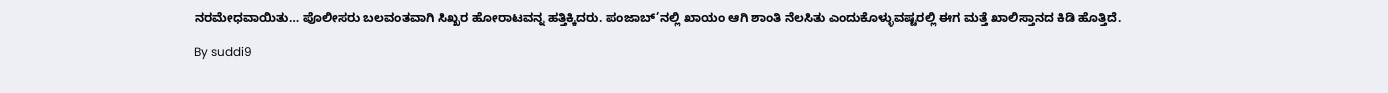ನರಮೇಧವಾಯಿತು… ಪೊಲೀಸರು ಬಲವಂತವಾಗಿ ಸಿಖ್ಖರ ಹೋರಾಟವನ್ನ ಹತ್ತಿಕ್ಕಿದರು. ಪಂಜಾಬ್’ನಲ್ಲಿ ಖಾಯಂ ಆಗಿ ಶಾಂತಿ ನೆಲಸಿತು ಎಂದುಕೊಳ್ಳುವಷ್ಟರಲ್ಲಿ ಈಗ ಮತ್ತೆ ಖಾಲಿಸ್ತಾನದ ಕಿಡಿ ಹೊತ್ತಿದೆ.

By suddi9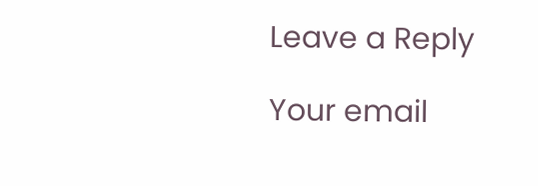Leave a Reply

Your email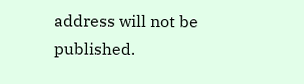address will not be published.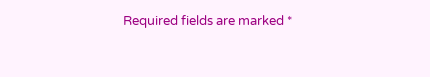Required fields are marked *